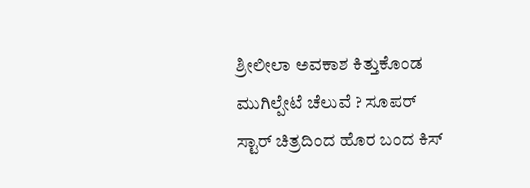ಶ್ರೀಲೀಲಾ ಅವಕಾಶ ಕಿತ್ತುಕೊಂಡ ಮುಗಿಲ್ಪೇಟೆ ಚೆಲುವೆ ? ಸೂಪರ್ ಸ್ಟಾರ್ ಚಿತ್ರದಿಂದ ಹೊರ ಬಂದ ಕಿಸ್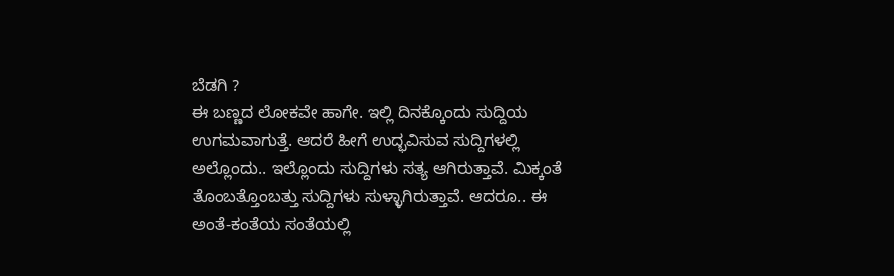ಬೆಡಗಿ ?
ಈ ಬಣ್ಣದ ಲೋಕವೇ ಹಾಗೇ. ಇಲ್ಲಿ ದಿನಕ್ಕೊಂದು ಸುದ್ದಿಯ ಉಗಮವಾಗುತ್ತೆ. ಆದರೆ ಹೀಗೆ ಉದ್ಭವಿಸುವ ಸುದ್ದಿಗಳಲ್ಲಿ ಅಲ್ಲೊಂದು.. ಇಲ್ಲೊಂದು ಸುದ್ದಿಗಳು ಸತ್ಯ ಆಗಿರುತ್ತಾವೆ. ಮಿಕ್ಕಂತೆ ತೊಂಬತ್ತೊಂಬತ್ತು ಸುದ್ದಿಗಳು ಸುಳ್ಳಾಗಿರುತ್ತಾವೆ. ಆದರೂ.. ಈ ಅಂತೆ-ಕಂತೆಯ ಸಂತೆಯಲ್ಲಿ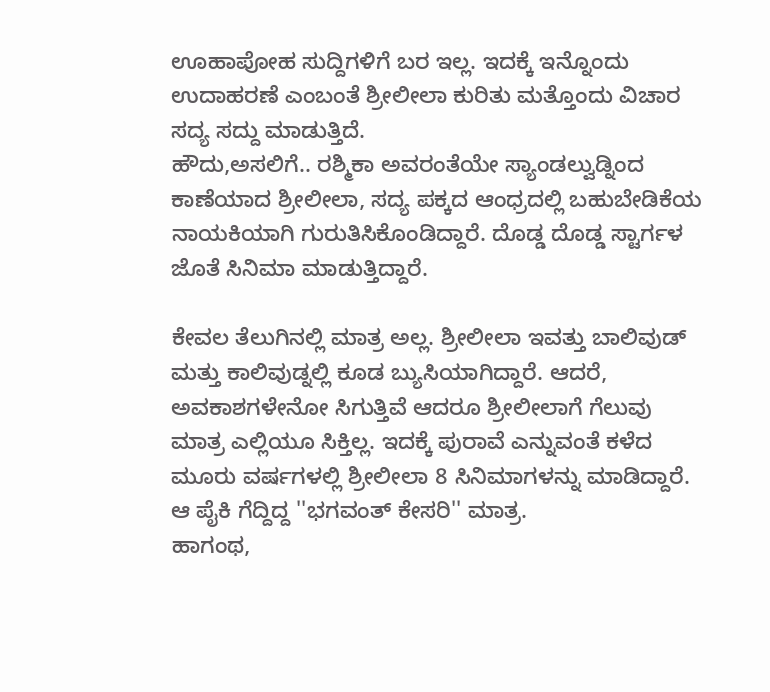ಊಹಾಪೋಹ ಸುದ್ದಿಗಳಿಗೆ ಬರ ಇಲ್ಲ. ಇದಕ್ಕೆ ಇನ್ನೊಂದು ಉದಾಹರಣೆ ಎಂಬಂತೆ ಶ್ರೀಲೀಲಾ ಕುರಿತು ಮತ್ತೊಂದು ವಿಚಾರ ಸದ್ಯ ಸದ್ದು ಮಾಡುತ್ತಿದೆ.
ಹೌದು,ಅಸಲಿಗೆ.. ರಶ್ಮಿಕಾ ಅವರಂತೆಯೇ ಸ್ಯಾಂಡಲ್ವುಡ್ನಿಂದ ಕಾಣೆಯಾದ ಶ್ರೀಲೀಲಾ, ಸದ್ಯ ಪಕ್ಕದ ಆಂಧ್ರದಲ್ಲಿ ಬಹುಬೇಡಿಕೆಯ ನಾಯಕಿಯಾಗಿ ಗುರುತಿಸಿಕೊಂಡಿದ್ದಾರೆ. ದೊಡ್ಡ ದೊಡ್ಡ ಸ್ಟಾರ್ಗಳ ಜೊತೆ ಸಿನಿಮಾ ಮಾಡುತ್ತಿದ್ದಾರೆ.

ಕೇವಲ ತೆಲುಗಿನಲ್ಲಿ ಮಾತ್ರ ಅಲ್ಲ. ಶ್ರೀಲೀಲಾ ಇವತ್ತು ಬಾಲಿವುಡ್ ಮತ್ತು ಕಾಲಿವುಡ್ನಲ್ಲಿ ಕೂಡ ಬ್ಯುಸಿಯಾಗಿದ್ದಾರೆ. ಆದರೆ, ಅವಕಾಶಗಳೇನೋ ಸಿಗುತ್ತಿವೆ ಆದರೂ ಶ್ರೀಲೀಲಾಗೆ ಗೆಲುವು ಮಾತ್ರ ಎಲ್ಲಿಯೂ ಸಿಕ್ತಿಲ್ಲ. ಇದಕ್ಕೆ ಪುರಾವೆ ಎನ್ನುವಂತೆ ಕಳೆದ ಮೂರು ವರ್ಷಗಳಲ್ಲಿ ಶ್ರೀಲೀಲಾ 8 ಸಿನಿಮಾಗಳನ್ನು ಮಾಡಿದ್ದಾರೆ. ಆ ಪೈಕಿ ಗೆದ್ದಿದ್ದ ''ಭಗವಂತ್ ಕೇಸರಿ'' ಮಾತ್ರ.
ಹಾಗಂಥ,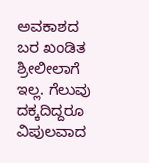ಅವಕಾಶದ ಬರ ಖಂಡಿತ ಶ್ರೀಲೀಲಾಗೆ ಇಲ್ಲ. ಗೆಲುವು ದಕ್ಕದಿದ್ದರೂ ವಿಪುಲವಾದ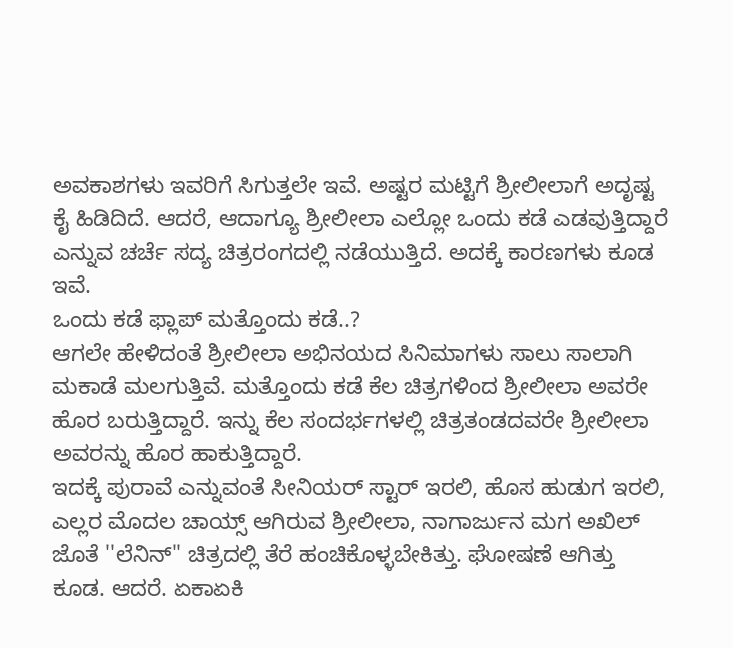ಅವಕಾಶಗಳು ಇವರಿಗೆ ಸಿಗುತ್ತಲೇ ಇವೆ. ಅಷ್ಟರ ಮಟ್ಟಿಗೆ ಶ್ರೀಲೀಲಾಗೆ ಅದೃಷ್ಟ ಕೈ ಹಿಡಿದಿದೆ. ಆದರೆ, ಆದಾಗ್ಯೂ ಶ್ರೀಲೀಲಾ ಎಲ್ಲೋ ಒಂದು ಕಡೆ ಎಡವುತ್ತಿದ್ದಾರೆ ಎನ್ನುವ ಚರ್ಚೆ ಸದ್ಯ ಚಿತ್ರರಂಗದಲ್ಲಿ ನಡೆಯುತ್ತಿದೆ. ಅದಕ್ಕೆ ಕಾರಣಗಳು ಕೂಡ ಇವೆ.
ಒಂದು ಕಡೆ ಫ್ಲಾಪ್ ಮತ್ತೊಂದು ಕಡೆ..?
ಆಗಲೇ ಹೇಳಿದಂತೆ ಶ್ರೀಲೀಲಾ ಅಭಿನಯದ ಸಿನಿಮಾಗಳು ಸಾಲು ಸಾಲಾಗಿ ಮಕಾಡೆ ಮಲಗುತ್ತಿವೆ. ಮತ್ತೊಂದು ಕಡೆ ಕೆಲ ಚಿತ್ರಗಳಿಂದ ಶ್ರೀಲೀಲಾ ಅವರೇ ಹೊರ ಬರುತ್ತಿದ್ದಾರೆ. ಇನ್ನು ಕೆಲ ಸಂದರ್ಭಗಳಲ್ಲಿ ಚಿತ್ರತಂಡದವರೇ ಶ್ರೀಲೀಲಾ ಅವರನ್ನು ಹೊರ ಹಾಕುತ್ತಿದ್ದಾರೆ.
ಇದಕ್ಕೆ ಪುರಾವೆ ಎನ್ನುವಂತೆ ಸೀನಿಯರ್ ಸ್ಟಾರ್ ಇರಲಿ, ಹೊಸ ಹುಡುಗ ಇರಲಿ, ಎಲ್ಲರ ಮೊದಲ ಚಾಯ್ಸ್ ಆಗಿರುವ ಶ್ರೀಲೀಲಾ, ನಾಗಾರ್ಜುನ ಮಗ ಅಖಿಲ್ ಜೊತೆ ''ಲೆನಿನ್'' ಚಿತ್ರದಲ್ಲಿ ತೆರೆ ಹಂಚಿಕೊಳ್ಳಬೇಕಿತ್ತು. ಘೋಷಣೆ ಆಗಿತ್ತು ಕೂಡ. ಆದರೆ. ಏಕಾಏಕಿ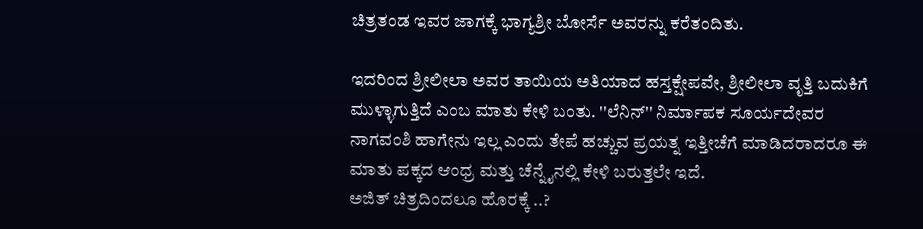ಚಿತ್ರತಂಡ ಇವರ ಜಾಗಕ್ಕೆ ಭಾಗ್ಯಶ್ರೀ ಬೋರ್ಸೆ ಅವರನ್ನು ಕರೆತಂದಿತು.

ಇದರಿಂದ ಶ್ರೀಲೀಲಾ ಅವರ ತಾಯಿಯ ಅತಿಯಾದ ಹಸ್ತಕ್ಷೇಪವೇ, ಶ್ರೀಲೀಲಾ ವೃತ್ತಿ ಬದುಕಿಗೆ ಮುಳ್ಳಾಗುತ್ತಿದೆ ಎಂಬ ಮಾತು ಕೇಳಿ ಬಂತು. ''ಲೆನಿನ್'' ನಿರ್ಮಾಪಕ ಸೂರ್ಯದೇವರ ನಾಗವಂಶಿ ಹಾಗೇನು ಇಲ್ಲ ಎಂದು ತೇಪೆ ಹಚ್ಚುವ ಪ್ರಯತ್ನ ಇತ್ತೀಚೆಗೆ ಮಾಡಿದರಾದರೂ ಈ ಮಾತು ಪಕ್ಕದ ಆಂಧ್ರ ಮತ್ತು ಚೆನ್ನೈನಲ್ಲಿ ಕೇಳಿ ಬರುತ್ತಲೇ ಇದೆ.
ಅಜಿತ್ ಚಿತ್ರದಿಂದಲೂ ಹೊರಕ್ಕೆ ..?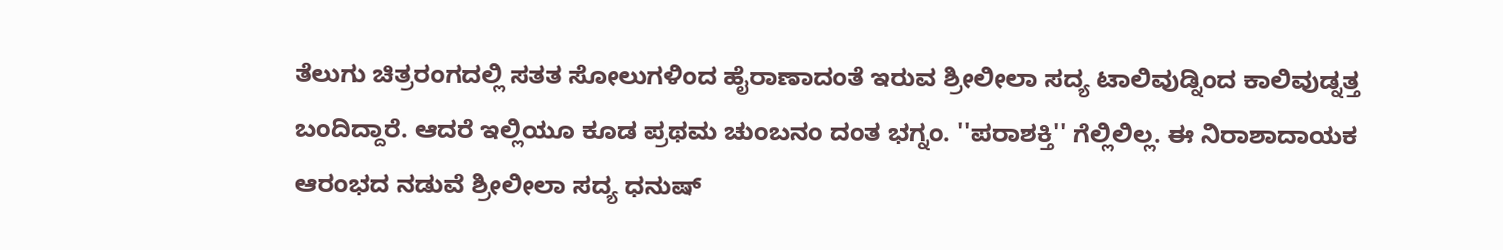ತೆಲುಗು ಚಿತ್ರರಂಗದಲ್ಲಿ ಸತತ ಸೋಲುಗಳಿಂದ ಹೈರಾಣಾದಂತೆ ಇರುವ ಶ್ರೀಲೀಲಾ ಸದ್ಯ ಟಾಲಿವುಡ್ನಿಂದ ಕಾಲಿವುಡ್ನತ್ತ ಬಂದಿದ್ದಾರೆ. ಆದರೆ ಇಲ್ಲಿಯೂ ಕೂಡ ಪ್ರಥಮ ಚುಂಬನಂ ದಂತ ಭಗ್ನಂ. ''ಪರಾಶಕ್ತಿ'' ಗೆಲ್ಲಿಲಿಲ್ಲ. ಈ ನಿರಾಶಾದಾಯಕ ಆರಂಭದ ನಡುವೆ ಶ್ರೀಲೀಲಾ ಸದ್ಯ ಧನುಷ್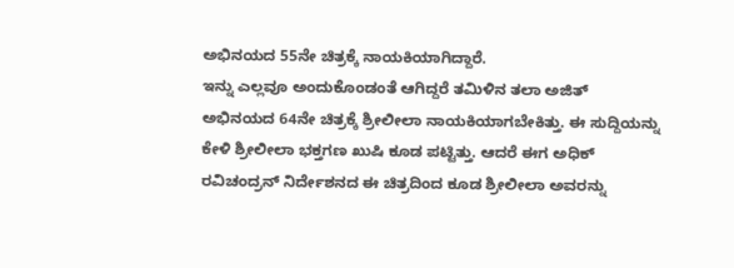ಅಭಿನಯದ 55ನೇ ಚಿತ್ರಕ್ಕೆ ನಾಯಕಿಯಾಗಿದ್ದಾರೆ.
ಇನ್ನು ಎಲ್ಲವೂ ಅಂದುಕೊಂಡಂತೆ ಆಗಿದ್ದರೆ ತಮಿಳಿನ ತಲಾ ಅಜಿತ್ ಅಭಿನಯದ 64ನೇ ಚಿತ್ರಕ್ಕೆ ಶ್ರೀಲೀಲಾ ನಾಯಕಿಯಾಗಬೇಕಿತ್ತು. ಈ ಸುದ್ದಿಯನ್ನು ಕೇಳಿ ಶ್ರೀಲೀಲಾ ಭಕ್ತಗಣ ಖುಷಿ ಕೂಡ ಪಟ್ಟಿತ್ತು. ಆದರೆ ಈಗ ಅಧಿಕ್ ರವಿಚಂದ್ರನ್ ನಿರ್ದೇಶನದ ಈ ಚಿತ್ರದಿಂದ ಕೂಡ ಶ್ರೀಲೀಲಾ ಅವರನ್ನು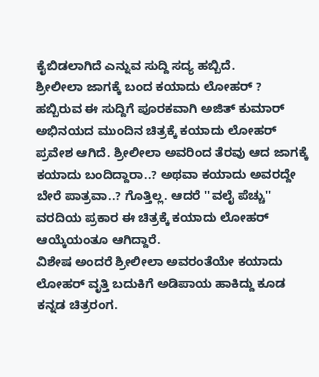ಕೈಬಿಡಲಾಗಿದೆ ಎನ್ನುವ ಸುದ್ದಿ ಸದ್ಯ ಹಬ್ಬಿದೆ.
ಶ್ರೀಲೀಲಾ ಜಾಗಕ್ಕೆ ಬಂದ ಕಯಾದು ಲೋಹರ್ ?
ಹಬ್ಬಿರುವ ಈ ಸುದ್ದಿಗೆ ಪೂರಕವಾಗಿ ಅಜಿತ್ ಕುಮಾರ್ ಅಭಿನಯದ ಮುಂದಿನ ಚಿತ್ರಕ್ಕೆ ಕಯಾದು ಲೋಹರ್ ಪ್ರವೇಶ ಆಗಿದೆ. ಶ್ರೀಲೀಲಾ ಅವರಿಂದ ತೆರವು ಆದ ಜಾಗಕ್ಕೆ ಕಯಾದು ಬಂದಿದ್ದಾರಾ..? ಅಥವಾ ಕಯಾದು ಅವರದ್ದೇ ಬೇರೆ ಪಾತ್ರವಾ..? ಗೊತ್ತಿಲ್ಲ. ಆದರೆ ''ವಲೈ ಪೆಚ್ಚು'' ವರದಿಯ ಪ್ರಕಾರ ಈ ಚಿತ್ರಕ್ಕೆ ಕಯಾದು ಲೋಹರ್ ಆಯ್ಕೆಯಂತೂ ಆಗಿದ್ದಾರೆ.
ವಿಶೇಷ ಅಂದರೆ ಶ್ರೀಲೀಲಾ ಅವರಂತೆಯೇ ಕಯಾದು ಲೋಹರ್ ವೃತ್ತಿ ಬದುಕಿಗೆ ಅಡಿಪಾಯ ಹಾಕಿದ್ದು ಕೂಡ ಕನ್ನಡ ಚಿತ್ರರಂಗ.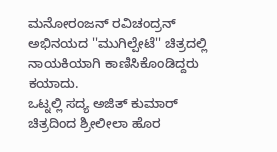ಮನೋರಂಜನ್ ರವಿಚಂದ್ರನ್ ಅಭಿನಯದ ''ಮುಗಿಲ್ಪೇಟೆ'' ಚಿತ್ರದಲ್ಲಿ ನಾಯಕಿಯಾಗಿ ಕಾಣಿಸಿಕೊಂಡಿದ್ದರು ಕಯಾದು.
ಒಟ್ನಲ್ಲಿ ಸದ್ಯ ಅಜಿತ್ ಕುಮಾರ್ ಚಿತ್ರದಿಂದ ಶ್ರೀಲೀಲಾ ಹೊರ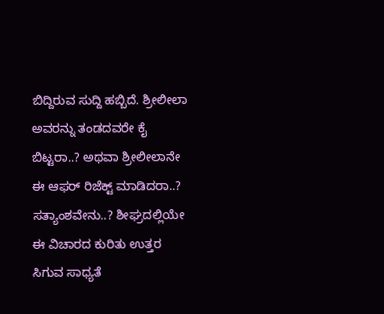ಬಿದ್ದಿರುವ ಸುದ್ದಿ ಹಬ್ಬಿದೆ. ಶ್ರೀಲೀಲಾ ಅವರನ್ನು ತಂಡದವರೇ ಕೈ ಬಿಟ್ಟರಾ..? ಅಥವಾ ಶ್ರೀಲೀಲಾನೇ ಈ ಆಫರ್ ರಿಜೆಕ್ಟ್ ಮಾಡಿದರಾ..? ಸತ್ಯಾಂಶವೇನು..? ಶೀಘ್ರದಲ್ಲಿಯೇ ಈ ವಿಚಾರದ ಕುರಿತು ಉತ್ತರ ಸಿಗುವ ಸಾಧ್ಯತೆ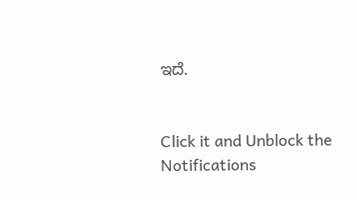ಇದೆ.


Click it and Unblock the Notifications